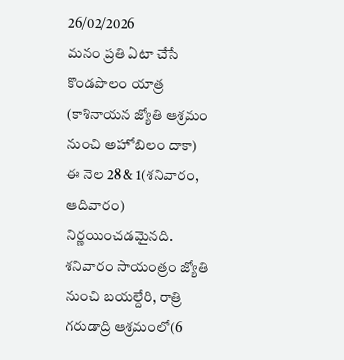26/02/2026
మనం ప్రతి ఏటా చేసే కొండపొలం యాత్ర (కాశినాయన జ్యోతి ఆశ్రమం నుంచి అహోబిలం దాకా) ఈ నెల 28 & 1(శనివారం, ఆదివారం) నిర్ణయించడమైనది.
శనివారం సాయంత్రం జ్యోతి నుంచి బయల్దేరి, రాత్రి గరుడాద్రి ఆశ్రమంలో(6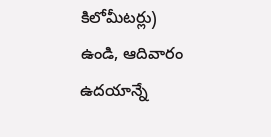కిలోమీటర్లు) ఉండి, ఆదివారం ఉదయాన్నే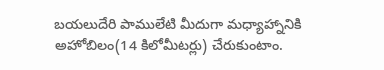బయలుదేరి పాములేటి మీదుగా మధ్యాహ్నానికి అహోబిలం(14 కిలోమీటర్లు) చేరుకుంటాం.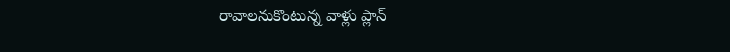రావాలనుకొంటున్న వాళ్లు ప్లాన్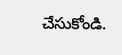చేసుకోండి.